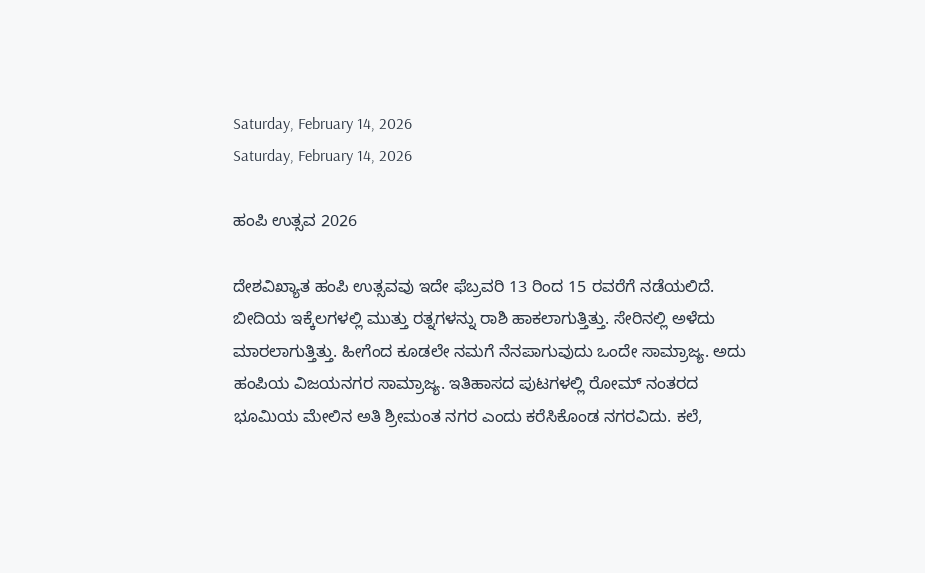Saturday, February 14, 2026
Saturday, February 14, 2026

ಹಂಪಿ ಉತ್ಸವ 2026

ದೇಶವಿಖ್ಯಾತ ಹಂಪಿ ಉತ್ಸವವು ಇದೇ ಫೆಬ್ರವರಿ 13 ರಿಂದ 15 ರವರೆಗೆ ನಡೆಯಲಿದೆ. ಬೀದಿಯ ಇಕ್ಕೆಲಗಳಲ್ಲಿ ಮುತ್ತು ರತ್ನಗಳನ್ನು ರಾಶಿ ಹಾಕಲಾಗುತ್ತಿತ್ತು. ಸೇರಿನಲ್ಲಿ ಅಳೆದು ಮಾರಲಾಗುತ್ತಿತ್ತು. ಹೀಗೆಂದ ಕೂಡಲೇ ನಮಗೆ ನೆನಪಾಗುವುದು ಒಂದೇ ಸಾಮ್ರಾಜ್ಯ. ಅದು ಹಂಪಿಯ ವಿಜಯನಗರ ಸಾಮ್ರಾಜ್ಯ. ಇತಿಹಾಸದ ಪುಟಗಳಲ್ಲಿ ರೋಮ್‌ ನಂತರದ ಭೂಮಿಯ ಮೇಲಿನ ಅತಿ ಶ್ರೀಮಂತ ನಗರ ಎಂದು ಕರೆಸಿಕೊಂಡ ನಗರವಿದು. ಕಲೆ,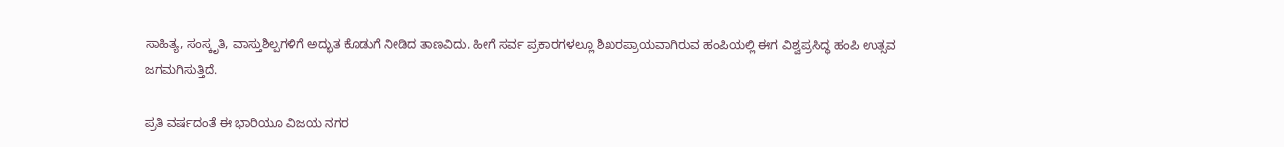ಸಾಹಿತ್ಯ, ಸಂಸ್ಕೃತಿ, ವಾಸ್ತುಶಿಲ್ಪಗಳಿಗೆ ಅದ್ಭುತ ಕೊಡುಗೆ ನೀಡಿದ ತಾಣವಿದು. ಹೀಗೆ ಸರ್ವ ಪ್ರಕಾರಗಳಲ್ಲೂ ಶಿಖರಪ್ರಾಯವಾಗಿರುವ ಹಂಪಿಯಲ್ಲಿ ಈಗ ವಿಶ್ವಪ್ರಸಿದ್ಧ ಹಂಪಿ ಉತ್ಸವ ಜಗಮಗಿಸುತ್ತಿದೆ.

ಪ್ರತಿ ವರ್ಷದಂತೆ ಈ ಭಾರಿಯೂ ವಿಜಯ ನಗರ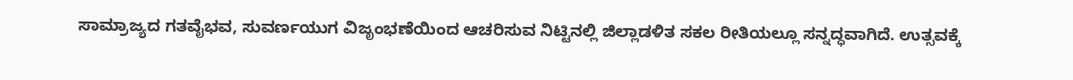ಸಾಮ್ರಾಜ್ಯದ ಗತವೈಭವ, ಸುವರ್ಣಯುಗ ವಿಜೃಂಭಣೆಯಿಂದ ಆಚರಿಸುವ ನಿಟ್ಟಿನಲ್ಲಿ ಜಿಲ್ಲಾಡಳಿತ ಸಕಲ ರೀತಿಯಲ್ಲೂ ಸನ್ನದ್ಧವಾಗಿದೆ. ಉತ್ಸವಕ್ಕೆ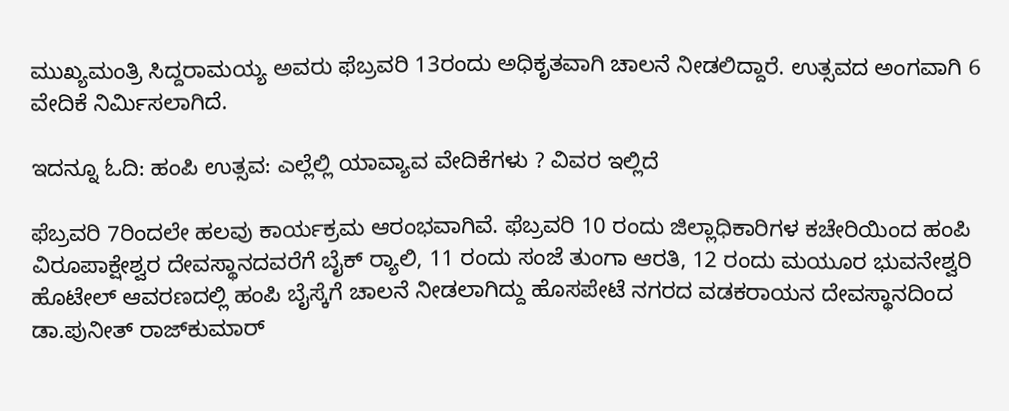ಮುಖ್ಯಮಂತ್ರಿ ಸಿದ್ದರಾಮಯ್ಯ ಅವರು ಫೆಬ್ರವರಿ 13ರಂದು ಅಧಿಕೃತವಾಗಿ ಚಾಲನೆ ನೀಡಲಿದ್ದಾರೆ. ಉತ್ಸವದ ಅಂಗವಾಗಿ 6 ವೇದಿಕೆ ನಿರ್ಮಿಸಲಾಗಿದೆ.

ಇದನ್ನೂ ಓದಿ: ಹಂಪಿ ಉತ್ಸವ: ಎಲ್ಲೆಲ್ಲಿ ಯಾವ್ಯಾವ ವೇದಿಕೆಗಳು ? ವಿವರ ಇಲ್ಲಿದೆ

ಫೆಬ್ರವರಿ 7ರಿಂದಲೇ ಹಲವು ಕಾರ್ಯಕ್ರಮ ಆರಂಭವಾಗಿವೆ. ಫೆಬ್ರವರಿ 10 ರಂದು ಜಿಲ್ಲಾಧಿಕಾರಿಗಳ ಕಚೇರಿಯಿಂದ ಹಂಪಿ ವಿರೂಪಾಕ್ಷೇಶ್ವರ ದೇವಸ್ಥಾನದವರೆಗೆ ಬೈಕ್ ರ‍್ಯಾಲಿ, 11 ರಂದು ಸಂಜೆ ತುಂಗಾ ಆರತಿ, 12 ರಂದು ಮಯೂರ ಭುವನೇಶ್ವರಿ ಹೊಟೇಲ್ ಆವರಣದಲ್ಲಿ ಹಂಪಿ ಬೈಸ್ಕೆಗೆ ಚಾಲನೆ ನೀಡಲಾಗಿದ್ದು ಹೊಸಪೇಟೆ ನಗರದ ವಡಕರಾಯನ ದೇವಸ್ಥಾನದಿಂದ ಡಾ.ಪುನೀತ್ ರಾಜ್‍ಕುಮಾರ್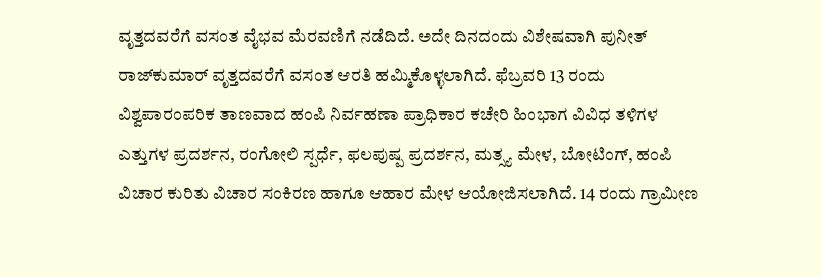ವೃತ್ತದವರೆಗೆ ವಸಂತ ವೈಭವ ಮೆರವಣಿಗೆ ನಡೆದಿದೆ. ಅದೇ ದಿನದಂದು ವಿಶೇಷವಾಗಿ ಪುನೀತ್ ರಾಜ್‌ಕುಮಾರ್ ವೃತ್ತದವರೆಗೆ ವಸಂತ ಆರತಿ ಹಮ್ಮಿಕೊಳ್ಳಲಾಗಿದೆ. ಫೆಬ್ರವರಿ 13 ರಂದು ವಿಶ್ವಪಾರಂಪರಿಕ ತಾಣವಾದ ಹಂಪಿ ನಿರ್ವಹಣಾ ಪ್ರಾಧಿಕಾರ ಕಚೇರಿ ಹಿಂಭಾಗ ವಿವಿಧ ತಳಿಗಳ ಎತ್ತುಗಳ ಪ್ರದರ್ಶನ, ರಂಗೋಲಿ ಸ್ಪರ್ಧೆ, ಫಲಪುಷ್ಪ ಪ್ರದರ್ಶನ, ಮತ್ಸ್ಯ ಮೇಳ, ಬೋಟಿಂಗ್, ಹಂಪಿ ವಿಚಾರ ಕುರಿತು ವಿಚಾರ ಸಂಕಿರಣ ಹಾಗೂ ಆಹಾರ ಮೇಳ ಆಯೋಜಿಸಲಾಗಿದೆ. 14 ರಂದು ಗ್ರಾಮೀಣ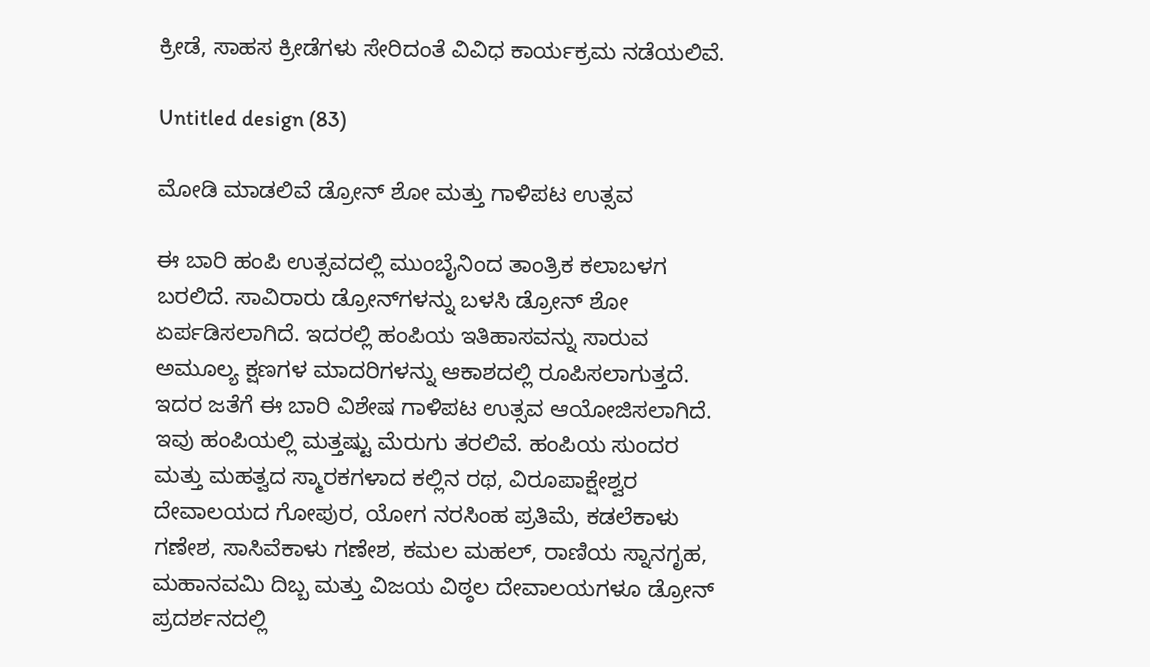ಕ್ರೀಡೆ, ಸಾಹಸ ಕ್ರೀಡೆಗಳು ಸೇರಿದಂತೆ ವಿವಿಧ ಕಾರ್ಯಕ್ರಮ ನಡೆಯಲಿವೆ.

Untitled design (83)

ಮೋಡಿ ಮಾಡಲಿವೆ ಡ್ರೋನ್‌ ಶೋ ಮತ್ತು ಗಾಳಿಪಟ ಉತ್ಸವ

ಈ ಬಾರಿ ಹಂಪಿ ಉತ್ಸವದಲ್ಲಿ ಮುಂಬೈನಿಂದ ತಾಂತ್ರಿಕ ಕಲಾಬಳಗ ಬರಲಿದೆ. ಸಾವಿರಾರು ಡ್ರೋನ್‌ಗಳನ್ನು ಬಳಸಿ ಡ್ರೋನ್‌ ಶೋ ಏರ್ಪಡಿಸಲಾಗಿದೆ. ಇದರಲ್ಲಿ ಹಂಪಿಯ ಇತಿಹಾಸವನ್ನು ಸಾರುವ ಅಮೂಲ್ಯ ಕ್ಷಣಗಳ ಮಾದರಿಗಳನ್ನು ಆಕಾಶದಲ್ಲಿ ರೂಪಿಸಲಾಗುತ್ತದೆ. ಇದರ ಜತೆಗೆ ಈ ಬಾರಿ ವಿಶೇಷ ಗಾಳಿಪಟ ಉತ್ಸವ ಆಯೋಜಿಸಲಾಗಿದೆ. ಇವು ಹಂಪಿಯಲ್ಲಿ ಮತ್ತಷ್ಟು ಮೆರುಗು ತರಲಿವೆ. ಹಂಪಿಯ ಸುಂದರ ಮತ್ತು ಮಹತ್ವದ ಸ್ಮಾರಕಗಳಾದ ಕಲ್ಲಿನ ರಥ, ವಿರೂಪಾಕ್ಷೇಶ್ವರ ದೇವಾಲಯದ ಗೋಪುರ, ಯೋಗ ನರಸಿಂಹ ಪ್ರತಿಮೆ, ಕಡಲೆಕಾಳು ಗಣೇಶ, ಸಾಸಿವೆಕಾಳು ಗಣೇಶ, ಕಮಲ ಮಹಲ್, ರಾಣಿಯ ಸ್ನಾನಗೃಹ, ಮಹಾನವಮಿ ದಿಬ್ಬ ಮತ್ತು ವಿಜಯ ವಿಠ್ಠಲ ದೇವಾಲಯಗಳೂ ಡ್ರೋನ್ ಪ್ರದರ್ಶನದಲ್ಲಿ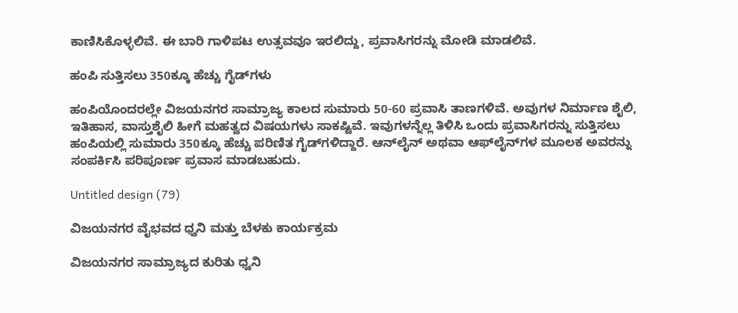ಕಾಣಿಸಿಕೊಳ್ಳಲಿವೆ. ಈ ಬಾರಿ ಗಾಳಿಪಟ ಉತ್ಸವವೂ ಇರಲಿದ್ದು, ಪ್ರವಾಸಿಗರನ್ನು ಮೋಡಿ ಮಾಡಲಿವೆ.

ಹಂಪಿ ಸುತ್ತಿಸಲು 350ಕ್ಕೂ ಹೆಚ್ಚು ಗೈಡ್‌ಗಳು

ಹಂಪಿಯೊಂದರಲ್ಲೇ ವಿಜಯನಗರ ಸಾಮ್ರಾಜ್ಯ ಕಾಲದ ಸುಮಾರು 50-60 ಪ್ರವಾಸಿ ತಾಣಗಳಿವೆ. ಅವುಗಳ ನಿರ್ಮಾಣ ಶೈಲಿ, ಇತಿಹಾಸ, ವಾಸ್ತುಶೈಲಿ ಹೀಗೆ ಮಹತ್ವದ ವಿಷಯಗಳು ಸಾಕಷ್ಟಿವೆ. ಇವುಗಳನ್ನೆಲ್ಲ ತಿಳಿಸಿ ಒಂದು ಪ್ರವಾಸಿಗರನ್ನು ಸುತ್ತಿಸಲು ಹಂಪಿಯಲ್ಲಿ ಸುಮಾರು 350ಕ್ಕೂ ಹೆಚ್ಚು ಪರಿಣಿತ ಗೈಡ್‌ಗಳಿದ್ದಾರೆ. ಆನ್‌ಲೈನ್‌ ಅಥವಾ ಆಫ್‌ಲೈನ್‌ಗಳ ಮೂಲಕ ಅವರನ್ನು ಸಂಪರ್ಕಿಸಿ ಪರಿಪೂರ್ಣ ಪ್ರವಾಸ ಮಾಡಬಹುದು.

Untitled design (79)

ವಿಜಯನಗರ ವೈಭವದ ಧ್ವನಿ ಮತ್ತು ಬೆಳಕು ಕಾರ್ಯಕ್ರಮ

ವಿಜಯನಗರ ಸಾಮ್ರಾಜ್ಯದ ಕುರಿತು ಧ್ವನಿ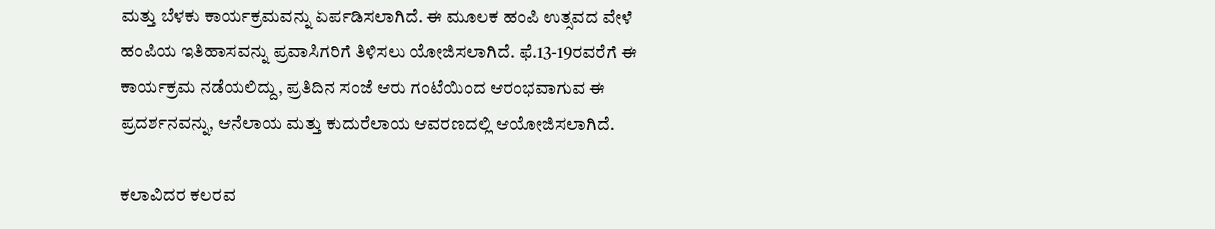ಮತ್ತು ಬೆಳಕು ಕಾರ್ಯಕ್ರಮವನ್ನು ಏರ್ಪಡಿಸಲಾಗಿದೆ. ಈ ಮೂಲಕ ಹಂಪಿ ಉತ್ಸವದ ವೇಳೆ ಹಂಪಿಯ ಇತಿಹಾಸವನ್ನು ಪ್ರವಾಸಿಗರಿಗೆ ತಿಳಿಸಲು ಯೋಜಿಸಲಾಗಿದೆ. ಫೆ.13-19ರವರೆಗೆ ಈ ಕಾರ್ಯಕ್ರಮ ನಡೆಯಲಿದ್ದು, ಪ್ರತಿದಿನ ಸಂಜೆ ಆರು ಗಂಟೆಯಿಂದ ಆರಂಭವಾಗುವ ಈ ಪ್ರದರ್ಶನವನ್ನು, ಆನೆಲಾಯ ಮತ್ತು ಕುದುರೆಲಾಯ ಆವರಣದಲ್ಲಿ ಆಯೋಜಿಸಲಾಗಿದೆ.

ಕಲಾವಿದರ ಕಲರವ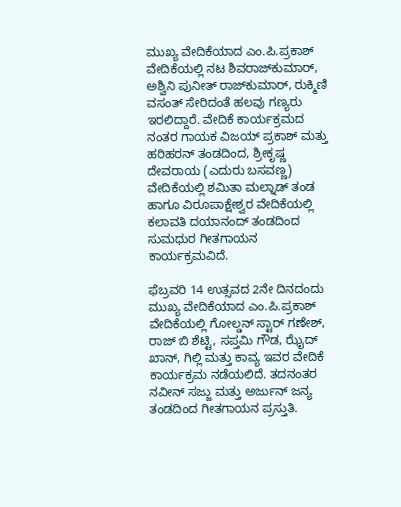ಮುಖ್ಯ ವೇದಿಕೆಯಾದ ಎಂ.ಪಿ.ಪ್ರಕಾಶ್ ವೇದಿಕೆಯಲ್ಲಿ ನಟ ಶಿವರಾಜ್‌ಕುಮಾರ್, ಅಶ್ವಿನಿ ಪುನೀತ್ ರಾಜ್‌ಕುಮಾರ್, ರುಕ್ಮಿಣಿ ವಸಂತ್ ಸೇರಿದಂತೆ ಹಲವು ಗಣ್ಯರು ಇರಲಿದ್ದಾರೆ. ವೇದಿಕೆ ಕಾರ್ಯಕ್ರಮದ ನಂತರ ಗಾಯಕ ವಿಜಯ್ ಪ್ರಕಾಶ್ ಮತ್ತು ಹರಿಹರನ್ ತಂಡದಿಂದ, ಶ್ರೀಕೃಷ್ಣ ದೇವರಾಯ (ಎದುರು ಬಸವಣ್ಣ) ವೇದಿಕೆಯಲ್ಲಿ ಶಮಿತಾ ಮಲ್ನಾಡ್ ತಂಡ ಹಾಗೂ ವಿರೂಪಾಕ್ಷೇಶ್ವರ ವೇದಿಕೆಯಲ್ಲಿ ಕಲಾವತಿ ದಯಾನಂದ್ ತಂಡದಿಂದ ಸುಮಧುರ ಗೀತಗಾಯನ ಕಾರ್ಯಕ್ರಮವಿದೆ.

ಫೆಬ್ರವರಿ 14 ಉತ್ಸವದ 2ನೇ ದಿನದಂದು ಮುಖ್ಯ ವೇದಿಕೆಯಾದ ಎಂ.ಪಿ.ಪ್ರಕಾಶ್ ವೇದಿಕೆಯಲ್ಲಿ ಗೋಲ್ಡನ್ ಸ್ಟಾರ್ ಗಣೇಶ್, ರಾಜ್ ಬಿ ಶೆಟ್ಟಿ, ಸಪ್ತಮಿ ಗೌಡ, ಝೈದ್ ಖಾನ್, ಗಿಲ್ಲಿ ಮತ್ತು ಕಾವ್ಯ ಇವರ ವೇದಿಕೆ ಕಾರ್ಯಕ್ರಮ ನಡೆಯಲಿದೆ. ತದನಂತರ ನವೀನ್ ಸಜ್ಜು ಮತ್ತು ಅರ್ಜುನ್ ಜನ್ಯ ತಂಡದಿಂದ ಗೀತಗಾಯನ ಪ್ರಸ್ತುತಿ.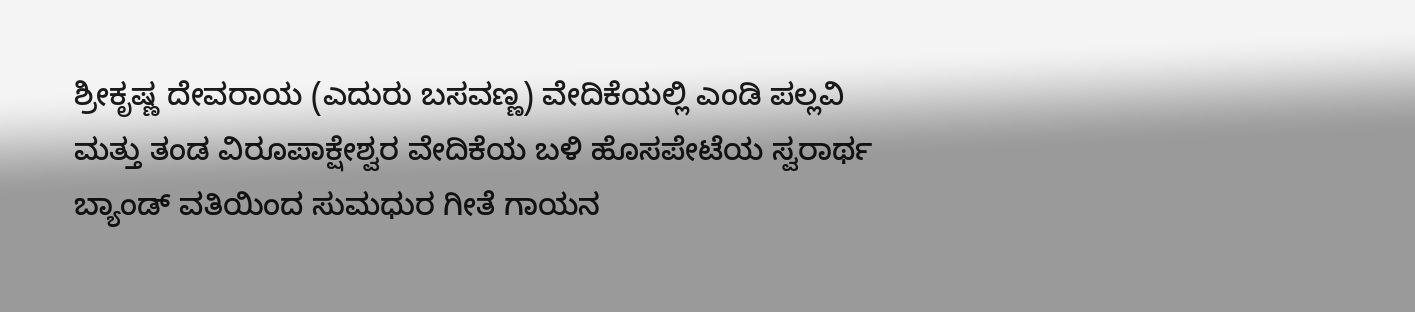ಶ್ರೀಕೃಷ್ಣ ದೇವರಾಯ (ಎದುರು ಬಸವಣ್ಣ) ವೇದಿಕೆಯಲ್ಲಿ ಎಂಡಿ ಪಲ್ಲವಿ ಮತ್ತು ತಂಡ ವಿರೂಪಾಕ್ಷೇಶ್ವರ ವೇದಿಕೆಯ ಬಳಿ ಹೊಸಪೇಟೆಯ ಸ್ವರಾರ್ಥ ಬ್ಯಾಂಡ್ ವತಿಯಿಂದ ಸುಮಧುರ ಗೀತೆ ಗಾಯನ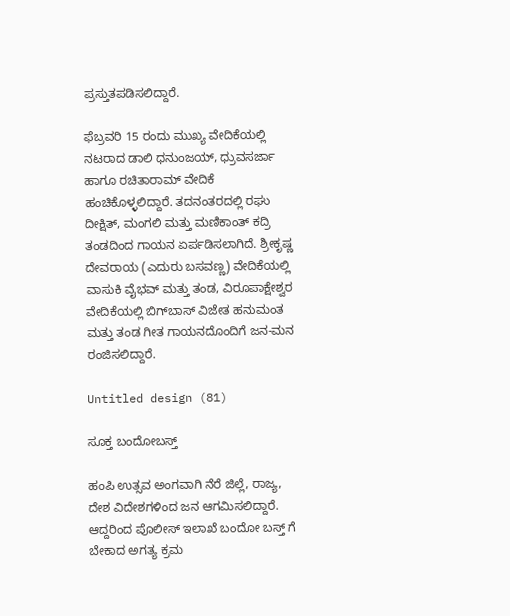ಪ್ರಸ್ತುತಪಡಿಸಲಿದ್ದಾರೆ.

ಫೆಬ್ರವರಿ 15 ರಂದು ಮುಖ್ಯ ವೇದಿಕೆಯಲ್ಲಿ ನಟರಾದ ಡಾಲಿ ಧನುಂಜಯ್, ಧ್ರುವಸರ್ಜಾ ಹಾಗೂ ರಚಿತಾರಾಮ್ ವೇದಿಕೆ ಹಂಚಿಕೊಳ್ಳಲಿದ್ದಾರೆ. ತದನಂತರದಲ್ಲಿ ರಘು ದೀಕ್ಷಿತ್, ಮಂಗಲಿ ಮತ್ತು ಮಣಿಕಾಂತ್ ಕದ್ರಿ ತಂಡದಿಂದ ಗಾಯನ ಏರ್ಪಡಿಸಲಾಗಿದೆ. ಶ್ರೀಕೃಷ್ಣ ದೇವರಾಯ (ಎದುರು ಬಸವಣ್ಣ) ವೇದಿಕೆಯಲ್ಲಿ ವಾಸುಕಿ ವೈಭವ್ ಮತ್ತು ತಂಡ, ವಿರೂಪಾಕ್ಷೇಶ್ವರ ವೇದಿಕೆಯಲ್ಲಿ ಬಿಗ್‌ಬಾಸ್ ವಿಜೇತ ಹನುಮಂತ ಮತ್ತು ತಂಡ ಗೀತ ಗಾಯನದೊಂದಿಗೆ ಜನ-ಮನ ರಂಜಿಸಲಿದ್ದಾರೆ.

Untitled design (81)

ಸೂಕ್ತ ಬಂದೋಬಸ್ತ್

ಹಂಪಿ ಉತ್ಸವ ಅಂಗವಾಗಿ ನೆರೆ ಜಿಲ್ಲೆ, ರಾಜ್ಯ, ದೇಶ ವಿದೇಶಗಳಿಂದ ಜನ ಆಗಮಿಸಲಿದ್ದಾರೆ. ಆದ್ದರಿಂದ ಪೊಲೀಸ್ ಇಲಾಖೆ ಬಂದೋ ಬಸ್ತ್ ಗೆ ಬೇಕಾದ ಅಗತ್ಯ ಕ್ರಮ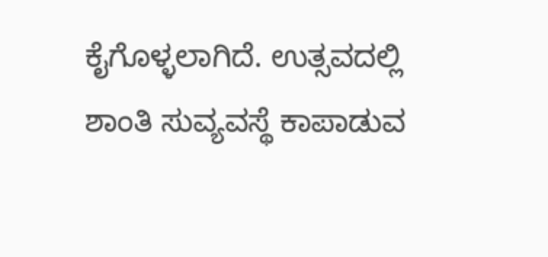ಕೈಗೊಳ್ಳಲಾಗಿದೆ. ಉತ್ಸವದಲ್ಲಿ ಶಾಂತಿ ಸುವ್ಯವಸ್ಥೆ ಕಾಪಾಡುವ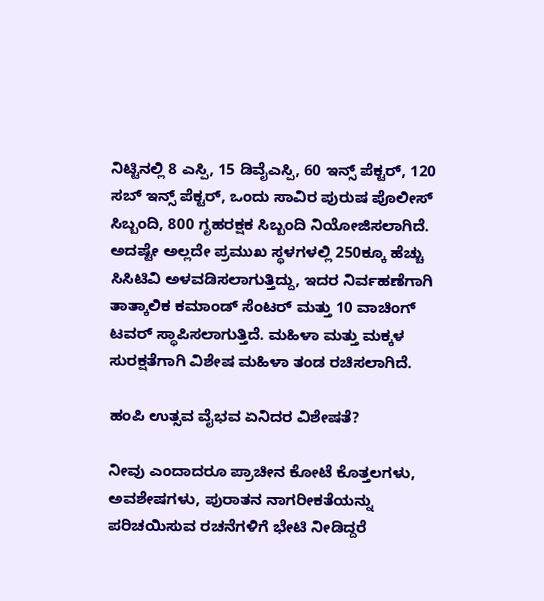ನಿಟ್ಟಿನಲ್ಲಿ 8 ಎಸ್ಪಿ, 15 ಡಿವೈಎಸ್ಪಿ, 60 ಇನ್ಸ್ ಪೆಕ್ಟರ್, 120 ಸಬ್ ಇನ್ಸ್ ಪೆಕ್ಟರ್, ಒಂದು ಸಾವಿರ ಪುರುಷ ಪೊಲೀಸ್ ಸಿಬ್ಬಂದಿ, 800 ಗೃಹರಕ್ಷಕ ಸಿಬ್ಬಂದಿ ನಿಯೋಜಿಸಲಾಗಿದೆ. ಅದಷ್ಟೇ ಅಲ್ಲದೇ ಪ್ರಮುಖ ಸ್ಥಳಗಳಲ್ಲಿ 250ಕ್ಕೂ ಹೆಚ್ಚು ಸಿಸಿಟಿವಿ ಅಳವಡಿಸಲಾಗುತ್ತಿದ್ದು, ಇದರ ನಿರ್ವಹಣೆಗಾಗಿ ತಾತ್ಕಾಲಿಕ ಕಮಾಂಡ್ ಸೆಂಟರ್ ಮತ್ತು 10 ವಾಚಿಂಗ್ ಟವರ್ ಸ್ಥಾಪಿಸಲಾಗುತ್ತಿದೆ. ಮಹಿಳಾ ಮತ್ತು ಮಕ್ಕಳ ಸುರಕ್ಷತೆಗಾಗಿ ವಿಶೇಷ ಮಹಿಳಾ ತಂಡ ರಚಿಸಲಾಗಿದೆ.

ಹಂಪಿ ಉತ್ಸವ ವೈಭವ ಏನಿದರ ವಿಶೇಷತೆ?

ನೀವು ಎಂದಾದರೂ ಪ್ರಾಚೀನ ಕೋಟೆ ಕೊತ್ತಲಗಳು, ಅವಶೇಷಗಳು, ಪುರಾತನ ನಾಗರೀಕತೆಯನ್ನು ಪರಿಚಯಿಸುವ ರಚನೆಗಳಿಗೆ ಭೇಟಿ ನೀಡಿದ್ದರೆ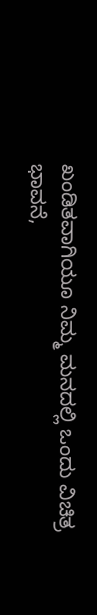ಖಂಡಿತವಾಗಿಯೂ ನಿಮ್ಮ ಮನದಲ್ಲಿ ಒಂದು ವಿಚಿತ್ರ ಭಾವನೆ,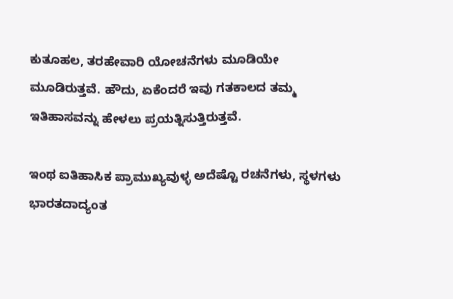ಕುತೂಹಲ, ತರಹೇವಾರಿ ಯೋಚನೆಗಳು ಮೂಡಿಯೇ ಮೂಡಿರುತ್ತವೆ. ಹೌದು, ಏಕೆಂದರೆ ಇವು ಗತಕಾಲದ ತಮ್ಮ ಇತಿಹಾಸವನ್ನು ಹೇಳಲು ಪ್ರಯತ್ನಿಸುತ್ತಿರುತ್ತವೆ.

ಇಂಥ ಐತಿಹಾಸಿಕ ಪ್ರಾಮುಖ್ಯವುಳ್ಳ ಅದೆಷ್ಟೊ ರಚನೆಗಳು, ಸ್ಥಳಗಳು ಭಾರತದಾದ್ಯಂತ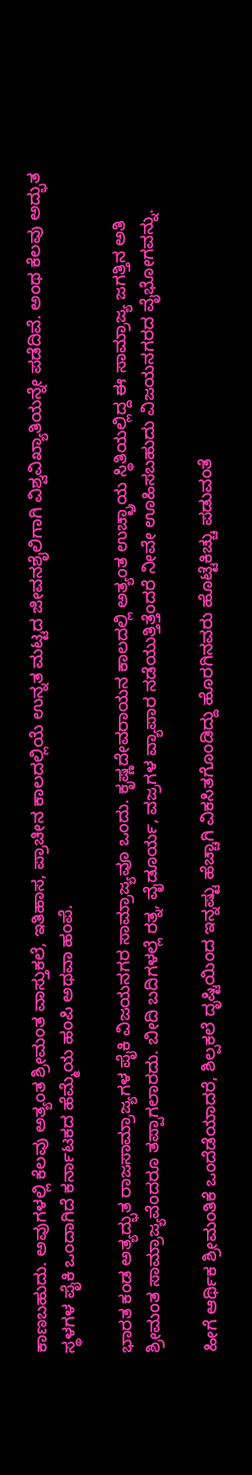ಕಾಣಬಹುದು. ಅವುಗಳಲ್ಲಿ ಕೆಲವು ಅತ್ಯಂತ ಶ್ರೀಮಂತ ವಾಸ್ತುಕಲೆ, ಇತಿಹಾಸ, ಪ್ರಾಚೀನ ಕಾಲದಲ್ಲಿಯೆ ಉನ್ನತ ಮಟ್ಟದ ಜೀವನಶೈಲಿಗಾಗಿ ವಿಶ್ವವಿಖ್ಯಾತಿಯನ್ನೇ ಪಡೆದಿವೆ. ಅಂಥ ಕೆಲವು ಅದ್ಭುತ ಸ್ಥಳಗಳ ಪೈಕಿ ಒಂದಾಗಿದೆ ಕರ್ನಾಟಕದ ಹೆಮ್ಮೆಯ ಹಂಪಿ ಅಥವಾ ಹಂಪೆ.

ಭಾರತ ಕಂಡ ಅತ್ಯದ್ಭುತ ರಾಜಸಾಮ್ರಾಜ್ಯಗಳ ಪೈಕಿ ವಿಜಯನಗರ ಸಾಮ್ರಾಜ್ಯವೂ ಒಂದು. ಕೃಷ್ಣದೇವರಾಯನ ಕಾಲದಲ್ಲಿ ಅತ್ಯಂತ ಉಚ್ಛ್ರಾಯ ಸ್ಥಿತಿಯಲ್ಲಿದ್ದ ಈ ಸಾಮ್ರಾಜ್ಯ ಜಗತ್ತಿನ ಅತಿ ಶ್ರೀಮಂತ ಸಾಮ್ರಾಜ್ಯವೆಂದರೂ ತಪ್ಪಾಗಲಾರದು. ಬೀದಿ ಬದಿಗಳಲ್ಲೆ ರತ್ನ, ವೈಡೂರ್ಯ, ವಜ್ರಗಳ ವ್ಯಾಪಾರ ನಡೆಯುತ್ತಿತ್ತೆಂದರೆ ನೀವೇ ಊಹಿಸಬಹುದು ವಿಜಯನಗರದ ವೈಭೋಗವನ್ನು.

ಹೀಗೆ ಆರ್ಥಿಕ ಶ್ರೀಮಂತಿಕೆ ಒಂದೆಡೆಯಾದರೆ, ಶಿಲ್ಪಕಲೆ ದೃಷ್ಟಿಯಿಂದ ಇನ್ನಷ್ಟು ಹೆಚ್ಚಾಗಿ ವಿಕಸಿತಗೊಂಡಿದ್ದು ಹೊರಗಿನವರು ಹೊಟ್ಟೆಕಿಚ್ಚು ಪಡುವಂತೆ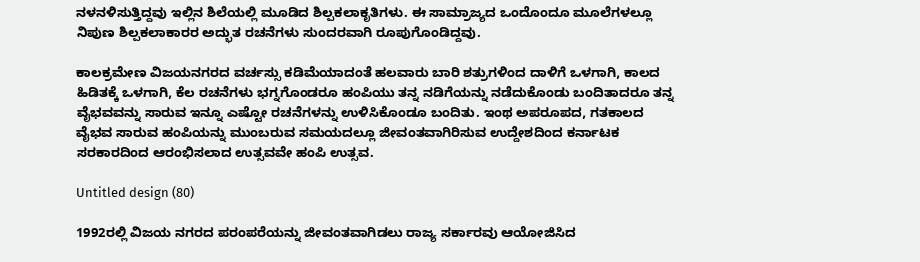ನಳನಳಿಸುತ್ತಿದ್ದವು ಇಲ್ಲಿನ ಶಿಲೆಯಲ್ಲಿ ಮೂಡಿದ ಶಿಲ್ಪಕಲಾಕೃತಿಗಳು. ಈ ಸಾಮ್ರಾಜ್ಯದ ಒಂದೊಂದೂ ಮೂಲೆಗಳಲ್ಲೂ ನಿಪುಣ ಶಿಲ್ಪಕಲಾಕಾರರ ಅದ್ಭುತ ರಚನೆಗಳು ಸುಂದರವಾಗಿ ರೂಪುಗೊಂಡಿದ್ದವು.

ಕಾಲಕ್ರಮೇಣ ವಿಜಯನಗರದ ವರ್ಚಸ್ಸು ಕಡಿಮೆಯಾದಂತೆ ಹಲವಾರು ಬಾರಿ ಶತ್ರುಗಳಿಂದ ದಾಳಿಗೆ ಒಳಗಾಗಿ, ಕಾಲದ ಹಿಡಿತಕ್ಕೆ ಒಳಗಾಗಿ, ಕೆಲ ರಚನೆಗಳು ಭಗ್ನಗೊಂಡರೂ ಹಂಪಿಯು ತನ್ನ ನಡಿಗೆಯನ್ನು ನಡೆದುಕೊಂಡು ಬಂದಿತಾದರೂ ತನ್ನ ವೈಭವವನ್ನು ಸಾರುವ ಇನ್ನೂ ಎಷ್ಟೋ ರಚನೆಗಳನ್ನು ಉಳಿಸಿಕೊಂಡೂ ಬಂದಿತು. ಇಂಥ ಅಪರೂಪದ, ಗತಕಾಲದ ವೈಭವ ಸಾರುವ ಹಂಪಿಯನ್ನು ಮುಂಬರುವ ಸಮಯದಲ್ಲೂ ಜೀವಂತವಾಗಿರಿಸುವ ಉದ್ದೇಶದಿಂದ ಕರ್ನಾಟಕ ಸರಕಾರದಿಂದ ಆರಂಭಿಸಲಾದ ಉತ್ಸವವೇ ಹಂಪಿ ಉತ್ಸವ.

Untitled design (80)

1992ರಲ್ಲಿ ವಿಜಯ ನಗರದ ಪರಂಪರೆಯನ್ನು ಜೀವಂತವಾಗಿಡಲು ರಾಜ್ಯ ಸರ್ಕಾರವು ಆಯೋಜಿಸಿದ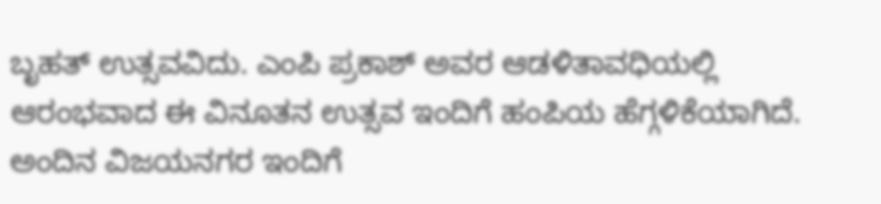ಬೃಹತ್ ಉತ್ಸವವಿದು. ಎಂಪಿ ಪ್ರಕಾಶ್‌ ಅವರ ಆಡಳಿತಾವಧಿಯಲ್ಲಿ ಆರಂಭವಾದ ಈ ವಿನೂತನ ಉತ್ಸವ ಇಂದಿಗೆ ಹಂಪಿಯ ಹೆಗ್ಗಳಿಕೆಯಾಗಿದೆ. ಅಂದಿನ ವಿಜಯನಗರ ಇಂದಿಗೆ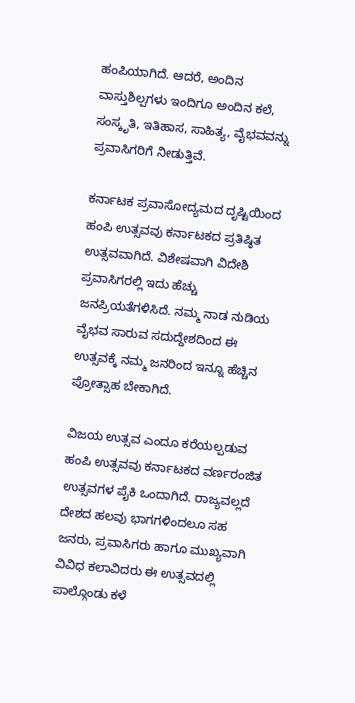ಹಂಪಿಯಾಗಿದೆ. ಆದರೆ, ಅಂದಿನ ವಾಸ್ತುಶಿಲ್ಪಗಳು ಇಂದಿಗೂ ಅಂದಿನ ಕಲೆ, ಸಂಸ್ಕೃತಿ, ಇತಿಹಾಸ, ಸಾಹಿತ್ಯ, ವೈಭವವನ್ನು ಪ್ರವಾಸಿಗರಿಗೆ ನೀಡುತ್ತಿವೆ.

ಕರ್ನಾಟಕ ಪ್ರವಾಸೋದ್ಯಮದ ದೃಷ್ಟಿಯಿಂದ ಹಂಪಿ ಉತ್ಸವವು ಕರ್ನಾಟಕದ ಪ್ರತಿಷ್ಠಿತ ಉತ್ಸವವಾಗಿದೆ. ವಿಶೇಷವಾಗಿ ವಿದೇಶಿ ಪ್ರವಾಸಿಗರಲ್ಲಿ ಇದು ಹೆಚ್ಚು ಜನಪ್ರಿಯತೆಗಳಿಸಿದೆ. ನಮ್ಮ ನಾಡ ನುಡಿಯ ವೈಭವ ಸಾರುವ ಸದುದ್ದೇಶದಿಂದ ಈ ಉತ್ಸವಕ್ಕೆ ನಮ್ಮ ಜನರಿಂದ ಇನ್ನೂ ಹೆಚ್ಚಿನ ಪ್ರೋತ್ಸಾಹ ಬೇಕಾಗಿದೆ.

ವಿಜಯ ಉತ್ಸವ ಎಂದೂ ಕರೆಯಲ್ಪಡುವ ಹಂಪಿ ಉತ್ಸವವು ಕರ್ನಾಟಕದ ವರ್ಣರಂಜಿತ ಉತ್ಸವಗಳ ಪೈಕಿ ಒಂದಾಗಿದೆ. ರಾಜ್ಯವಲ್ಲದೆ ದೇಶದ ಹಲವು ಭಾಗಗಳಿಂದಲೂ ಸಹ ಜನರು, ಪ್ರವಾಸಿಗರು ಹಾಗೂ ಮುಖ್ಯವಾಗಿ ವಿವಿಧ ಕಲಾವಿದರು ಈ ಉತ್ಸವದಲ್ಲಿ ಪಾಲ್ಗೊಂಡು ಕಳೆ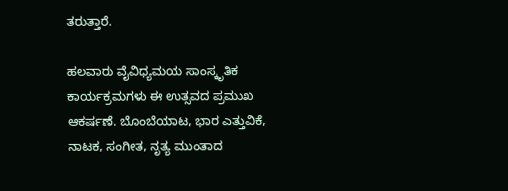ತರುತ್ತಾರೆ.

ಹಲವಾರು ವೈವಿಧ್ಯಮಯ ಸಾಂಸ್ಕೃತಿಕ ಕಾರ್ಯಕ್ರಮಗಳು ಈ ಉತ್ಸವದ ಪ್ರಮುಖ ಆಕರ್ಷಣೆ. ಬೊಂಬೆಯಾಟ, ಭಾರ ಎತ್ತುವಿಕೆ, ನಾಟಕ, ಸಂಗೀತ, ನೃತ್ಯ ಮುಂತಾದ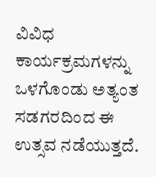ವಿವಿಧ ಕಾರ್ಯಕ್ರಮಗಳನ್ನು ಒಳಗೊಂಡು ಅತ್ಯಂತ ಸಡಗರದಿಂದ ಈ ಉತ್ಸವ ನಡೆಯುತ್ತದೆ.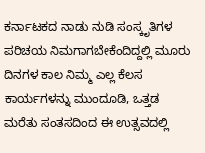ಕರ್ನಾಟಕದ ನಾಡು ನುಡಿ ಸಂಸ್ಕೃತಿಗಳ ಪರಿಚಯ ನಿಮಗಾಗಬೇಕೆಂದಿದ್ದಲ್ಲಿ ಮೂರು ದಿನಗಳ ಕಾಲ ನಿಮ್ಮ ಎಲ್ಲ ಕೆಲಸ ಕಾರ್ಯಗಳನ್ನು ಮುಂದೂಡಿ, ಒತ್ತಡ ಮರೆತು ಸಂತಸದಿಂದ ಈ ಉತ್ಸವದಲ್ಲಿ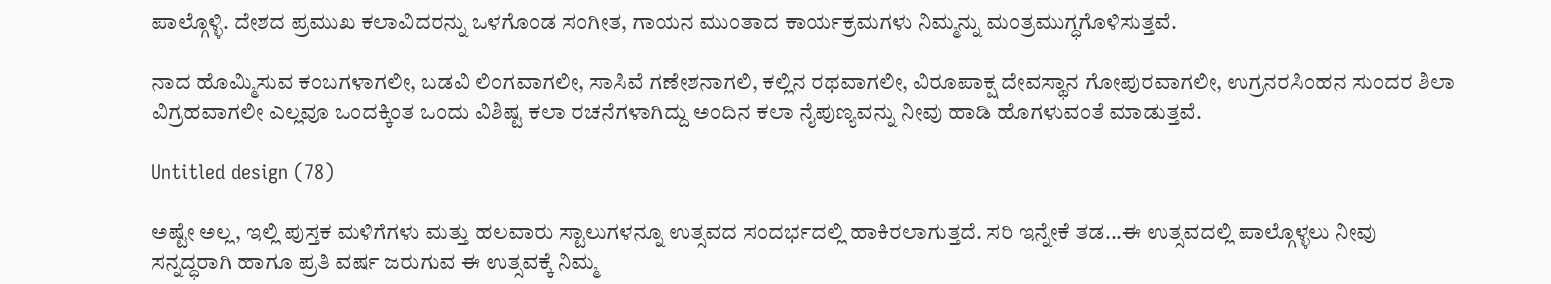ಪಾಲ್ಗೊಳ್ಳಿ. ದೇಶದ ಪ್ರಮುಖ ಕಲಾವಿದರನ್ನು ಒಳಗೊಂಡ ಸಂಗೀತ, ಗಾಯನ ಮುಂತಾದ ಕಾರ್ಯಕ್ರಮಗಳು ನಿಮ್ಮನ್ನು ಮಂತ್ರಮುಗ್ಧಗೊಳಿಸುತ್ತವೆ.

ನಾದ ಹೊಮ್ಮಿಸುವ ಕಂಬಗಳಾಗಲೀ, ಬಡವಿ ಲಿಂಗವಾಗಲೀ, ಸಾಸಿವೆ ಗಣೇಶನಾಗಲಿ, ಕಲ್ಲಿನ ರಥವಾಗಲೀ, ವಿರೂಪಾಕ್ಷ ದೇವಸ್ಥಾನ ಗೋಪುರವಾಗಲೀ, ಉಗ್ರನರಸಿಂಹನ ಸುಂದರ ಶಿಲಾ ವಿಗ್ರಹವಾಗಲೀ ಎಲ್ಲವೂ ಒಂದಕ್ಕಿಂತ ಒಂದು ವಿಶಿಷ್ಟ ಕಲಾ ರಚನೆಗಳಾಗಿದ್ದು ಅಂದಿನ ಕಲಾ ನೈಪುಣ್ಯವನ್ನು ನೀವು ಹಾಡಿ ಹೊಗಳುವಂತೆ ಮಾಡುತ್ತವೆ.

Untitled design (78)

ಅಷ್ಟೇ ಅಲ್ಲ, ಇಲ್ಲಿ ಪುಸ್ತಕ ಮಳಿಗೆಗಳು ಮತ್ತು ಹಲವಾರು ಸ್ಟಾಲುಗಳನ್ನೂ ಉತ್ಸವದ ಸಂದರ್ಭದಲ್ಲಿ ಹಾಕಿರಲಾಗುತ್ತದೆ. ಸರಿ ಇನ್ನೇಕೆ ತಡ...ಈ ಉತ್ಸವದಲ್ಲಿ ಪಾಲ್ಗೊಳ್ಳಲು ನೀವು ಸನ್ನದ್ಧರಾಗಿ ಹಾಗೂ ಪ್ರತಿ ವರ್ಷ ಜರುಗುವ ಈ ಉತ್ಸವಕ್ಕೆ ನಿಮ್ಮ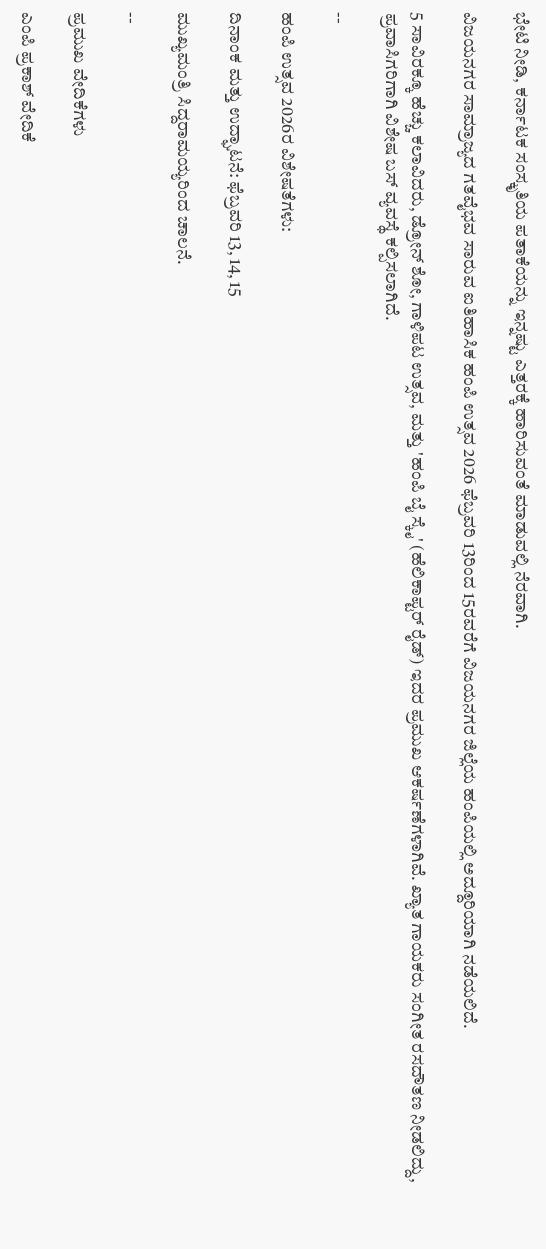ಭೇಟಿ ನೀಡಿ, ಕರ್ನಾಟಕ ಸಂಸ್ಕೃತಿಯ ಪತಾಕೆಯನ್ನು ಇನ್ನಷ್ಟು ಎತ್ತರಕ್ಕೆ ಹಾರಿಸುವಂತೆ ಮಾಡುವಲ್ಲಿ ನೆರವಾಗಿ.

ವಿಜಯನಗರ ಸಾಮ್ರಾಜ್ಯದ ಗತವೈಭವ ಸಾರುವ ಐತಿಹಾಸಿಕ ಹಂಪಿ ಉತ್ಸವ 2026 ಫೆಬ್ರವರಿ 13ರಿಂದ 15ರವರೆಗೆ ವಿಜಯನಗರ ಜಿಲ್ಲೆಯ ಹಂಪಿಯಲ್ಲಿ ಅದ್ದೂರಿಯಾಗಿ ನಡೆಯಲಿದೆ.

5 ಸಾವಿರಕ್ಕೂ ಹೆಚ್ಚು ಕಲಾವಿದರು, ಡ್ರೋನ್ ಶೋ, ಗಾಳಿಪಟ ಉತ್ಸವ, ಮತ್ತು 'ಹಂಪಿ ಬೈ ಸ್ಕೈ' (ಹೆಲಿಕಾಪ್ಟರ್ ರೈಡ್) ಇದರ ಪ್ರಮುಖ ಆಕರ್ಷಣೆಗಳಾಗಿವೆ. ಖ್ಯಾತ ಗಾಯಕರು ಸಂಗೀತ ರಸದೌತಣ ನೀಡಲಿದ್ದು, ಪ್ರವಾಸಿಗರಿಗಾಗಿ ವಿಶೇಷ ಬಸ್ ವ್ಯವಸ್ಥೆ ಕಲ್ಪಿಸಲಾಗಿದೆ.

--

ಹಂಪಿ ಉತ್ಸವ 2026ರ ವಿಶೇಷತೆಗಳು:

ದಿನಾಂಕ ಮತ್ತು ಉದ್ಘಾಟನೆ: ಫೆಬ್ರವರಿ 13, 14, 15

ಮುಖ್ಯಮಂತ್ರಿ ಸಿದ್ದರಾಮಯ್ಯರಿಂದ ಚಾಲನೆ.

--

ಪ್ರಮುಖ ವೇದಿಕೆಗಳು

ಎಂಪಿ ಪ್ರಕಾಶ್ ವೇದಿಕೆ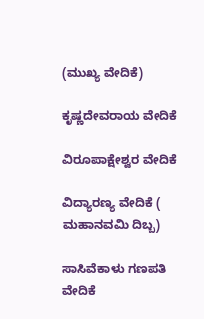(ಮುಖ್ಯ ವೇದಿಕೆ)

ಕೃಷ್ಣದೇವರಾಯ ವೇದಿಕೆ

ವಿರೂಪಾಕ್ಷೇಶ್ವರ ವೇದಿಕೆ

ವಿದ್ಯಾರಣ್ಯ ವೇದಿಕೆ ( ಮಹಾನವಮಿ ದಿಬ್ಬ)

ಸಾಸಿವೆಕಾಳು ಗಣಪತಿ ವೇದಿಕೆ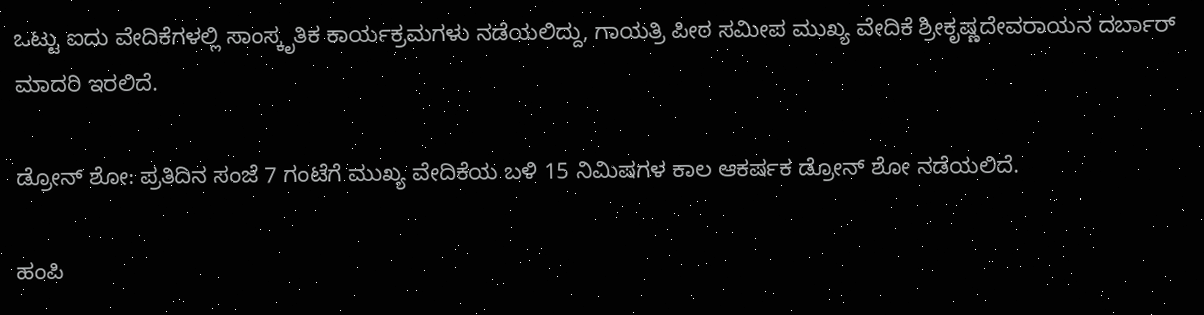ಒಟ್ಟು ಐದು ವೇದಿಕೆಗಳಲ್ಲಿ ಸಾಂಸ್ಕೃತಿಕ ಕಾರ್ಯಕ್ರಮಗಳು ನಡೆಯಲಿದ್ದು, ಗಾಯತ್ರಿ ಪೀಠ ಸಮೀಪ ಮುಖ್ಯ ವೇದಿಕೆ ಶ್ರೀಕೃಷ್ಣದೇವರಾಯನ ದರ್ಬಾರ್ ಮಾದರಿ ಇರಲಿದೆ.

ಡ್ರೋನ್ ಶೋ: ಪ್ರತಿದಿನ ಸಂಜೆ 7 ಗಂಟೆಗೆ ಮುಖ್ಯ ವೇದಿಕೆಯ ಬಳಿ 15 ನಿಮಿಷಗಳ ಕಾಲ ಆಕರ್ಷಕ ಡ್ರೋನ್ ಶೋ ನಡೆಯಲಿದೆ.

ಹಂಪಿ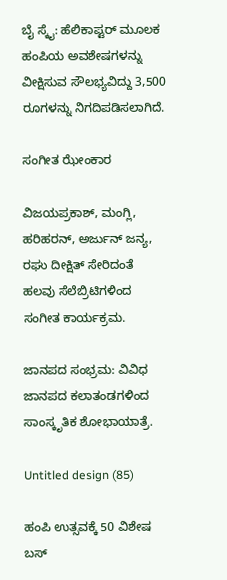ಬೈ ಸ್ಕೈ: ಹೆಲಿಕಾಪ್ಟರ್ ಮೂಲಕ ಹಂಪಿಯ ಅವಶೇಷಗಳನ್ನು ವೀಕ್ಷಿಸುವ ಸೌಲಭ್ಯವಿದ್ದು 3,500 ರೂಗಳನ್ನು ನಿಗದಿಪಡಿಸಲಾಗಿದೆ.

ಸಂಗೀತ ಝೇಂಕಾರ

ವಿಜಯಪ್ರಕಾಶ್, ಮಂಗ್ಲಿ, ಹರಿಹರನ್, ಅರ್ಜುನ್ ಜನ್ಯ, ರಘು ದೀಕ್ಷಿತ್ ಸೇರಿದಂತೆ ಹಲವು ಸೆಲೆಬ್ರಿಟಿಗಳಿಂದ ಸಂಗೀತ ಕಾರ್ಯಕ್ರಮ.

ಜಾನಪದ ಸಂಭ್ರಮ: ವಿವಿಧ ಜಾನಪದ ಕಲಾತಂಡಗಳಿಂದ ಸಾಂಸ್ಕೃತಿಕ ಶೋಭಾಯಾತ್ರೆ.

Untitled design (85)

ಹಂಪಿ ಉತ್ಸವಕ್ಕೆ 50 ವಿಶೇಷ ಬಸ್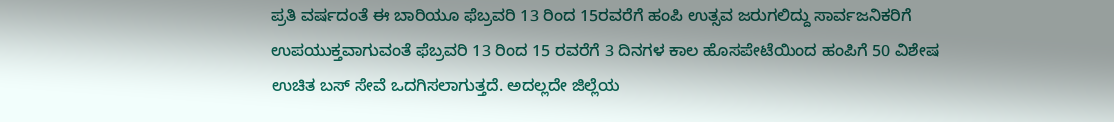ಪ್ರತಿ ವರ್ಷದಂತೆ ಈ ಬಾರಿಯೂ ಫೆಬ್ರವರಿ 13 ರಿಂದ 15ರವರೆಗೆ ಹಂಪಿ ಉತ್ಸವ ಜರುಗಲಿದ್ದು ಸಾರ್ವಜನಿಕರಿಗೆ ಉಪಯುಕ್ತವಾಗುವಂತೆ ಫೆಬ್ರವರಿ 13 ರಿಂದ 15 ರವರೆಗೆ 3 ದಿನಗಳ ಕಾಲ ಹೊಸಪೇಟೆಯಿಂದ ಹಂಪಿಗೆ 50 ವಿಶೇಷ ಉಚಿತ ಬಸ್ ಸೇವೆ ಒದಗಿಸಲಾಗುತ್ತದೆ. ಅದಲ್ಲದೇ ಜಿಲ್ಲೆಯ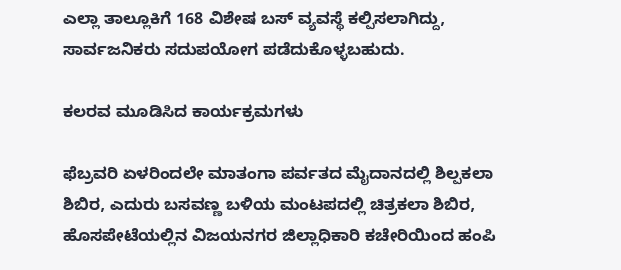ಎಲ್ಲಾ ತಾಲ್ಲೂಕಿಗೆ 168 ವಿಶೇಷ ಬಸ್ ವ್ಯವಸ್ಥೆ ಕಲ್ಪಿಸಲಾಗಿದ್ದು, ಸಾರ್ವಜನಿಕರು ಸದುಪಯೋಗ ಪಡೆದುಕೊಳ್ಳಬಹುದು.

ಕಲರವ ಮೂಡಿಸಿದ ಕಾರ್ಯಕ್ರಮಗಳು

ಫೆಬ್ರವರಿ ಏಳರಿಂದಲೇ ಮಾತಂಗಾ ಪರ್ವತದ ಮೈದಾನದಲ್ಲಿ ಶಿಲ್ಪಕಲಾ ಶಿಬಿರ, ಎದುರು ಬಸವಣ್ಣ ಬಳಿಯ ಮಂಟಪದಲ್ಲಿ ಚಿತ್ರಕಲಾ ಶಿಬಿರ, ಹೊಸಪೇಟೆಯಲ್ಲಿನ ವಿಜಯನಗರ ಜಿಲ್ಲಾಧಿಕಾರಿ ಕಚೇರಿಯಿಂದ ಹಂಪಿ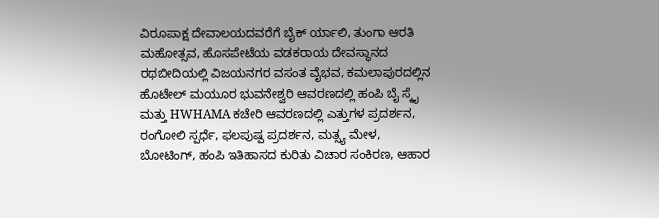ವಿರೂಪಾಕ್ಷ ದೇವಾಲಯದವರೆಗೆ ಬೈಕ್‌ ರ್ಯಾಲಿ, ತುಂಗಾ ಆರತಿ ಮಹೋತ್ಸವ, ಹೊಸಪೇಟೆಯ ವಡಕರಾಯ ದೇವಸ್ಥಾನದ ರಥಬೀದಿಯಲ್ಲಿ ವಿಜಯನಗರ ವಸಂತ ವೈಭವ, ಕಮಲಾಪುರದಲ್ಲಿನ ಹೊಟೇಲ್‌ ಮಯೂರ ಭುವನೇಶ್ವರಿ ಆವರಣದಲ್ಲಿ ಹಂಪಿ ಬೈ ಸ್ಕೈ ಮತ್ತು HWHAMA ಕಚೇರಿ ಆವರಣದಲ್ಲಿ ಎತ್ತುಗಳ ಪ್ರದರ್ಶನ, ರಂಗೋಲಿ ಸ್ಪರ್ಧೆ, ಫಲಪುಷ್ಪ ಪ್ರದರ್ಶನ, ಮತ್ಸ್ಯ ಮೇಳ, ಬೋಟಿಂಗ್‌, ಹಂಪಿ ಇತಿಹಾಸದ ಕುರಿತು ವಿಚಾರ ಸಂಕಿರಣ, ಆಹಾರ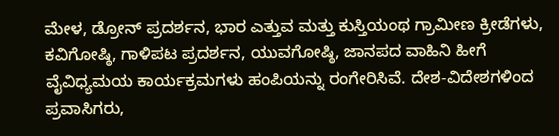ಮೇಳ, ಡ್ರೋನ್‌ ಪ್ರದರ್ಶನ, ಭಾರ ಎತ್ತುವ ಮತ್ತು ಕುಸ್ತಿಯಂಥ ಗ್ರಾಮೀಣ ಕ್ರೀಡೆಗಳು, ಕವಿಗೋಷ್ಠಿ, ಗಾಳಿಪಟ ಪ್ರದರ್ಶನ, ಯುವಗೋಷ್ಠಿ, ಜಾನಪದ ವಾಹಿನಿ ಹೀಗೆ ವೈವಿಧ್ಯಮಯ ಕಾರ್ಯಕ್ರಮಗಳು ಹಂಪಿಯನ್ನು ರಂಗೇರಿಸಿವೆ. ದೇಶ-ವಿದೇಶಗಳಿಂದ ಪ್ರವಾಸಿಗರು,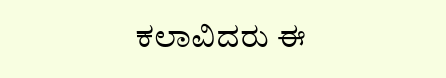ಕಲಾವಿದರು ಈ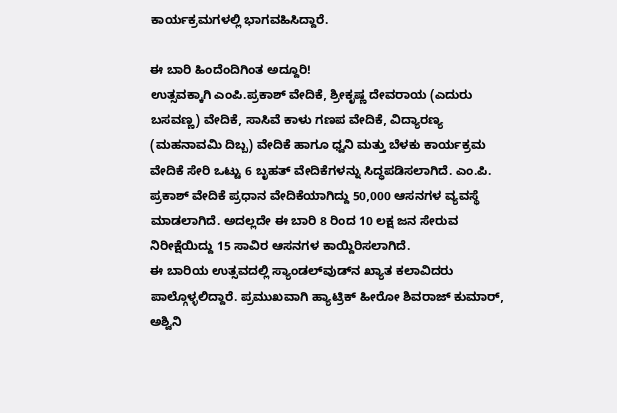ಕಾರ್ಯಕ್ರಮಗಳಲ್ಲಿ ಭಾಗವಹಿಸಿದ್ದಾರೆ.

ಈ ಬಾರಿ ಹಿಂದೆಂದಿಗಿಂತ ಅದ್ದೂರಿ!
ಉತ್ಸವಕ್ಕಾಗಿ ಎಂಪಿ.ಪ್ರಕಾಶ್ ವೇದಿಕೆ, ಶ್ರೀಕೃಷ್ಣ ದೇವರಾಯ (ಎದುರು ಬಸವಣ್ಣ) ವೇದಿಕೆ, ಸಾಸಿವೆ ಕಾಳು ಗಣಪ ವೇದಿಕೆ, ವಿದ್ಯಾರಣ್ಯ (ಮಹನಾವಮಿ ದಿಬ್ಬ) ವೇದಿಕೆ ಹಾಗೂ ಧ್ವನಿ ಮತ್ತು ಬೆಳಕು ಕಾರ್ಯಕ್ರಮ ವೇದಿಕೆ ಸೇರಿ ಒಟ್ಟು 6 ಬೃಹತ್ ವೇದಿಕೆಗಳನ್ನು ಸಿದ್ಧಪಡಿಸಲಾಗಿದೆ. ಎಂ.ಪಿ. ಪ್ರಕಾಶ್ ವೇದಿಕೆ ಪ್ರಧಾನ ವೇದಿಕೆಯಾಗಿದ್ದು 50,000 ಆಸನಗಳ ವ್ಯವಸ್ಥೆ ಮಾಡಲಾಗಿದೆ. ಅದಲ್ಲದೇ ಈ ಬಾರಿ 8 ರಿಂದ 10 ಲಕ್ಷ ಜನ ಸೇರುವ ನಿರೀಕ್ಷೆಯಿದ್ದು 15 ಸಾವಿರ ಆಸನಗಳ ಕಾಯ್ದಿರಿಸಲಾಗಿದೆ.
ಈ ಬಾರಿಯ ಉತ್ಸವದಲ್ಲಿ ಸ್ಯಾಂಡಲ್‌ವುಡ್‌ನ ಖ್ಯಾತ ಕಲಾವಿದರು ಪಾಲ್ಗೊಳ್ಳಲಿದ್ದಾರೆ. ಪ್ರಮುಖವಾಗಿ ಹ್ಯಾಟ್ರಿಕ್ ಹೀರೋ ಶಿವರಾಜ್ ಕುಮಾರ್, ಅಶ್ವಿನಿ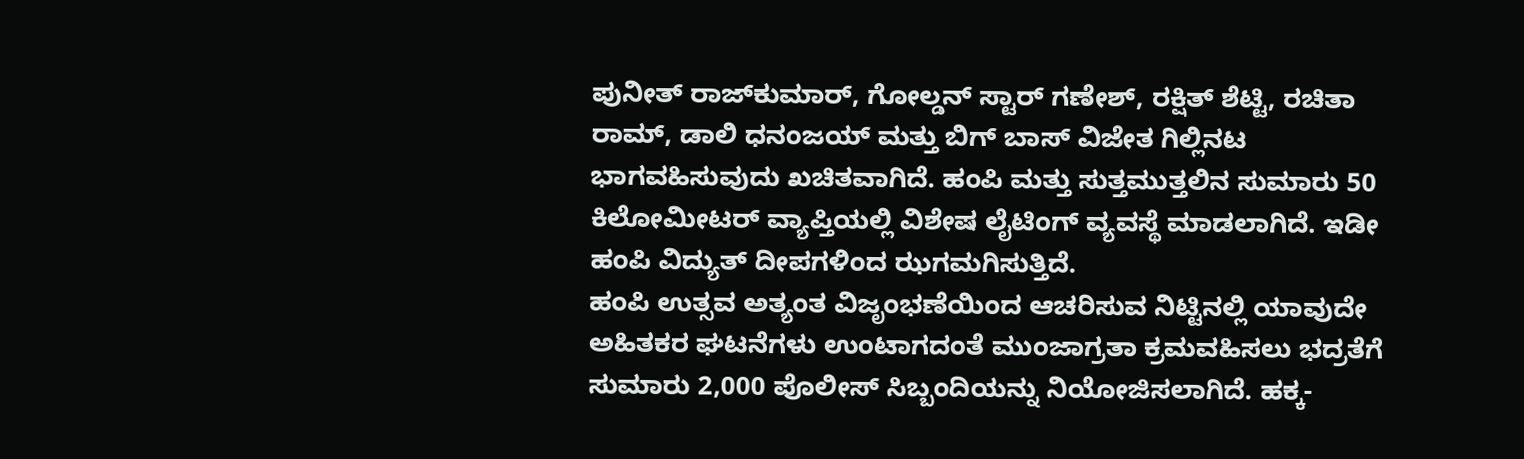ಪುನೀತ್ ರಾಜ್‌ಕುಮಾರ್, ಗೋಲ್ಡನ್ ಸ್ಟಾರ್ ಗಣೇಶ್, ರಕ್ಷಿತ್ ಶೆಟ್ಟಿ, ರಚಿತಾ ರಾಮ್, ಡಾಲಿ ಧನಂಜಯ್ ಮತ್ತು ಬಿಗ್ ಬಾಸ್ ವಿಜೇತ ಗಿಲ್ಲಿನಟ ಭಾಗವಹಿಸುವುದು ಖಚಿತವಾಗಿದೆ. ಹಂಪಿ ಮತ್ತು ಸುತ್ತಮುತ್ತಲಿನ ಸುಮಾರು 50 ಕಿಲೋಮೀಟರ್ ವ್ಯಾಪ್ತಿಯಲ್ಲಿ ವಿಶೇಷ ಲೈಟಿಂಗ್ ವ್ಯವಸ್ಥೆ ಮಾಡಲಾಗಿದೆ. ಇಡೀ ಹಂಪಿ ವಿದ್ಯುತ್ ದೀಪಗಳಿಂದ ಝಗಮಗಿಸುತ್ತಿದೆ.
ಹಂಪಿ ಉತ್ಸವ ಅತ್ಯಂತ ವಿಜೃಂಭಣೆಯಿಂದ ಆಚರಿಸುವ ನಿಟ್ಟಿನಲ್ಲಿ ಯಾವುದೇ ಅಹಿತಕರ ಘಟನೆಗಳು ಉಂಟಾಗದಂತೆ ಮುಂಜಾಗ್ರತಾ ಕ್ರಮವಹಿಸಲು ಭದ್ರತೆಗೆ ಸುಮಾರು 2,000 ಪೊಲೀಸ್ ಸಿಬ್ಬಂದಿಯನ್ನು ನಿಯೋಜಿಸಲಾಗಿದೆ. ಹಕ್ಕ-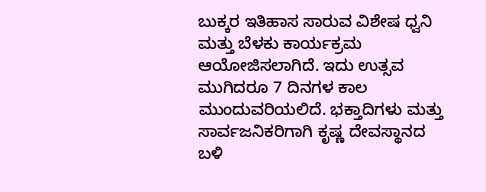ಬುಕ್ಕರ ಇತಿಹಾಸ ಸಾರುವ ವಿಶೇಷ ಧ್ವನಿ ಮತ್ತು ಬೆಳಕು ಕಾರ್ಯಕ್ರಮ ಆಯೋಜಿಸಲಾಗಿದೆ. ಇದು ಉತ್ಸವ ಮುಗಿದರೂ 7 ದಿನಗಳ ಕಾಲ ಮುಂದುವರಿಯಲಿದೆ. ಭಕ್ತಾದಿಗಳು ಮತ್ತು ಸಾರ್ವಜನಿಕರಿಗಾಗಿ ಕೃಷ್ಣ ದೇವಸ್ಥಾನದ ಬಳಿ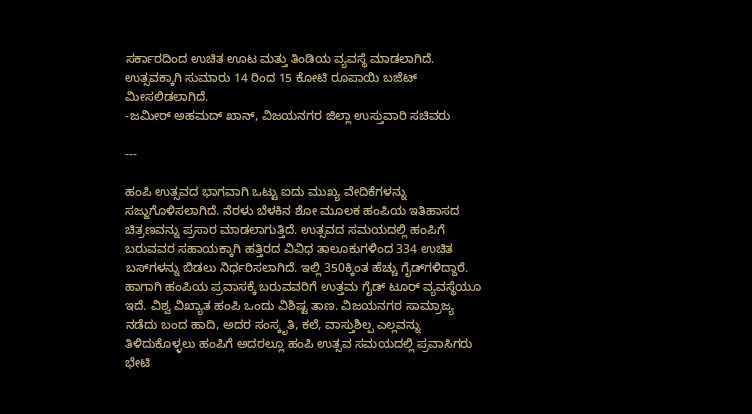ಸರ್ಕಾರದಿಂದ ಉಚಿತ ಊಟ ಮತ್ತು ತಿಂಡಿಯ ವ್ಯವಸ್ಥೆ ಮಾಡಲಾಗಿದೆ. ಉತ್ಸವಕ್ಕಾಗಿ ಸುಮಾರು 14 ರಿಂದ 15 ಕೋಟಿ ರೂಪಾಯಿ ಬಜೆಟ್ ಮೀಸಲಿಡಲಾಗಿದೆ.
-ಜಮೀರ್ ಅಹಮದ್ ಖಾನ್, ವಿಜಯನಗರ ಜಿಲ್ಲಾ ಉಸ್ತುವಾರಿ ಸಚಿವರು

---

ಹಂಪಿ ಉತ್ಸವದ ಭಾಗವಾಗಿ ಒಟ್ಟು ಐದು ಮುಖ್ಯ ವೇದಿಕೆಗಳನ್ನು ಸಜ್ಜುಗೊಳಿಸಲಾಗಿದೆ. ನೆರಳು ಬೆಳಕಿನ ಶೋ ಮೂಲಕ ಹಂಪಿಯ ಇತಿಹಾಸದ ಚಿತ್ರಣವನ್ನು ಪ್ರಸಾರ ಮಾಡಲಾಗುತ್ತಿದೆ. ಉತ್ಸವದ ಸಮಯದಲ್ಲಿ ಹಂಪಿಗೆ ಬರುವವರ ಸಹಾಯಕ್ಕಾಗಿ ಹತ್ತಿರದ ವಿವಿಧ ತಾಲೂಕುಗಳಿಂದ 334 ಉಚಿತ ಬಸ್‌ಗಳನ್ನು ಬಿಡಲು ನಿರ್ಧರಿಸಲಾಗಿದೆ. ಇಲ್ಲಿ 350ಕ್ಕಿಂತ ಹೆಚ್ಚು ಗೈಡ್‌ಗಳಿದ್ದಾರೆ. ಹಾಗಾಗಿ ಹಂಪಿಯ ಪ್ರವಾಸಕ್ಕೆ ಬರುವವರಿಗೆ ಉತ್ತಮ ಗೈಡ್‌ ಟೂರ್‌ ವ್ಯವಸ್ಥೆಯೂ ಇದೆ. ವಿಶ್ವ ವಿಖ್ಯಾತ ಹಂಪಿ ಒಂದು ವಿಶಿಷ್ಟ ತಾಣ. ವಿಜಯನಗರ ಸಾಮ್ರಾಜ್ಯ ನಡೆದು ಬಂದ ಹಾದಿ, ಅದರ ಸಂಸ್ಕೃತಿ, ಕಲೆ, ವಾಸ್ತುಶಿಲ್ಪ ಎಲ್ಲವನ್ನು ತಿಳಿದುಕೊಳ್ಳಲು ಹಂಪಿಗೆ ಅದರಲ್ಲೂ ಹಂಪಿ ಉತ್ಸವ ಸಮಯದಲ್ಲಿ ಪ್ರವಾಸಿಗರು ಭೇಟಿ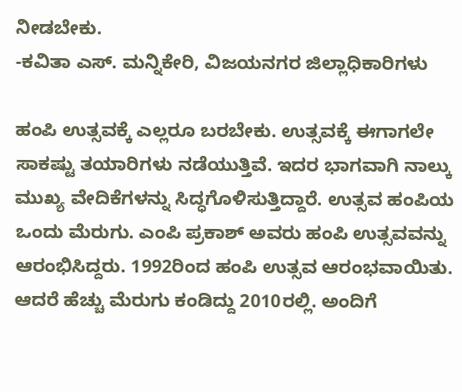ನೀಡಬೇಕು.
-ಕವಿತಾ ಎಸ್‌. ಮನ್ನಿಕೇರಿ, ವಿಜಯನಗರ ಜಿಲ್ಲಾಧಿಕಾರಿಗಳು

ಹಂಪಿ ಉತ್ಸವಕ್ಕೆ ಎಲ್ಲರೂ ಬರಬೇಕು. ಉತ್ಸವಕ್ಕೆ ಈಗಾಗಲೇ ಸಾಕಷ್ಟು ತಯಾರಿಗಳು ನಡೆಯುತ್ತಿವೆ. ಇದರ ಭಾಗವಾಗಿ ನಾಲ್ಕು ಮುಖ್ಯ ವೇದಿಕೆಗಳನ್ನು ಸಿದ್ಧಗೊಳಿಸುತ್ತಿದ್ದಾರೆ. ಉತ್ಸವ ಹಂಪಿಯ ಒಂದು ಮೆರುಗು. ಎಂಪಿ ಪ್ರಕಾಶ್‌ ಅವರು ಹಂಪಿ ಉತ್ಸವವನ್ನು ಆರಂಭಿಸಿದ್ದರು. 1992ರಿಂದ ಹಂಪಿ ಉತ್ಸವ ಆರಂಭವಾಯಿತು. ಆದರೆ ಹೆಚ್ಚು ಮೆರುಗು ಕಂಡಿದ್ದು 2010ರಲ್ಲಿ. ಅಂದಿಗೆ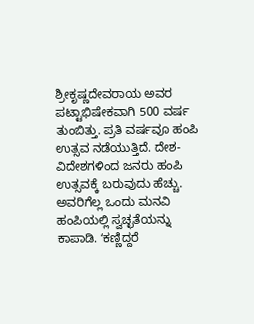ಶ್ರೀಕೃಷ್ಣದೇವರಾಯ ಅವರ ಪಟ್ಟಾಭಿಷೇಕವಾಗಿ 500 ವರ್ಷ ತುಂಬಿತ್ತು. ಪ್ರತಿ ವರ್ಷವೂ ಹಂಪಿ ಉತ್ಸವ ನಡೆಯುತ್ತಿದೆ. ದೇಶ-ವಿದೇಶಗಳಿಂದ ಜನರು ಹಂಪಿ ಉತ್ಸವಕ್ಕೆ ಬರುವುದು ಹೆಚ್ಚು. ಅವರಿಗೆಲ್ಲ ಒಂದು ಮನವಿ ಹಂಪಿಯಲ್ಲಿ ಸ್ವಚ್ಛತೆಯನ್ನು ಕಾಪಾಡಿ. ʻಕಣ್ಣಿದ್ದರೆ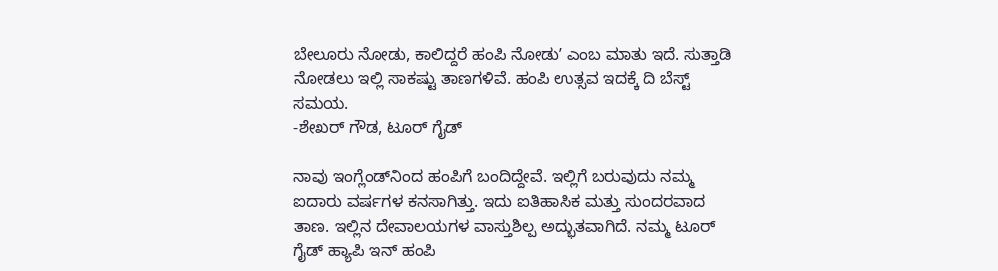ಬೇಲೂರು ನೋಡು, ಕಾಲಿದ್ದರೆ ಹಂಪಿ ನೋಡುʼ ಎಂಬ ಮಾತು ಇದೆ. ಸುತ್ತಾಡಿ ನೋಡಲು ಇಲ್ಲಿ ಸಾಕಷ್ಟು ತಾಣಗಳಿವೆ. ಹಂಪಿ ಉತ್ಸವ ಇದಕ್ಕೆ ದಿ ಬೆಸ್ಟ್‌ ಸಮಯ.
-ಶೇಖರ್‌ ಗೌಡ, ಟೂರ್‌ ಗೈಡ್‌

ನಾವು ಇಂಗ್ಲೆಂಡ್‌ನಿಂದ ಹಂಪಿಗೆ ಬಂದಿದ್ದೇವೆ. ಇಲ್ಲಿಗೆ ಬರುವುದು ನಮ್ಮ ಐದಾರು ವರ್ಷಗಳ ಕನಸಾಗಿತ್ತು. ಇದು ಐತಿಹಾಸಿಕ ಮತ್ತು ಸುಂದರವಾದ ತಾಣ. ಇಲ್ಲಿನ ದೇವಾಲಯಗಳ ವಾಸ್ತುಶಿಲ್ಪ ಅದ್ಭುತವಾಗಿದೆ. ನಮ್ಮ ಟೂರ್‌ ಗೈಡ್‌ ಹ್ಯಾಪಿ ಇನ್‌ ಹಂಪಿ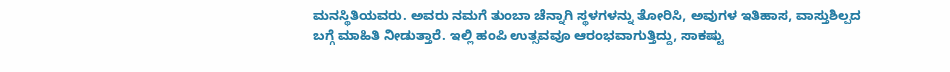ಮನಸ್ಥಿತಿಯವರು. ಅವರು ನಮಗೆ ತುಂಬಾ ಚೆನ್ನಾಗಿ ಸ್ಥಳಗಳನ್ನು ತೋರಿಸಿ, ಅವುಗಳ ಇತಿಹಾಸ, ವಾಸ್ತುಶಿಲ್ಪದ ಬಗ್ಗೆ ಮಾಹಿತಿ ನೀಡುತ್ತಾರೆ. ಇಲ್ಲಿ ಹಂಪಿ ಉತ್ಸವವೂ ಆರಂಭವಾಗುತ್ತಿದ್ದು, ಸಾಕಷ್ಟು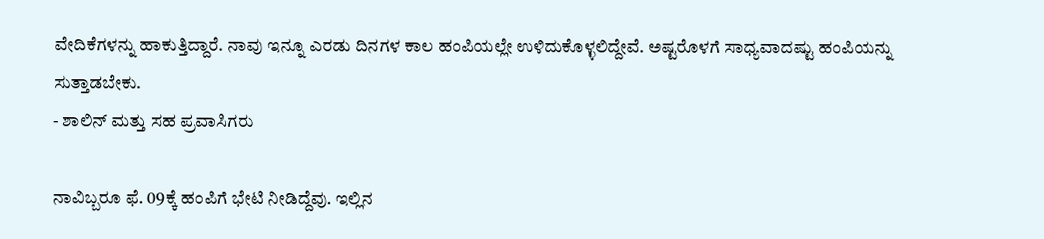ವೇದಿಕೆಗಳನ್ನು ಹಾಕುತ್ತಿದ್ದಾರೆ. ನಾವು ಇನ್ನೂ ಎರಡು ದಿನಗಳ ಕಾಲ ಹಂಪಿಯಲ್ಲೇ ಉಳಿದುಕೊಳ್ಳಲಿದ್ದೇವೆ. ಅಷ್ಟರೊಳಗೆ ಸಾಧ್ಯವಾದಷ್ಟು ಹಂಪಿಯನ್ನು ಸುತ್ತಾಡಬೇಕು.
- ಶಾಲಿನ್‌ ಮತ್ತು ಸಹ ಪ್ರವಾಸಿಗರು

ನಾವಿಬ್ಬರೂ ಫೆ. 09ಕ್ಕೆ ಹಂಪಿಗೆ ಭೇಟಿ ನೀಡಿದ್ದೆವು. ಇಲ್ಲಿನ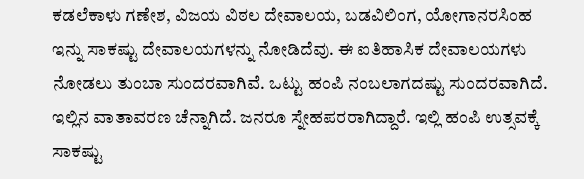ಕಡಲೆಕಾಳು ಗಣೇಶ, ವಿಜಯ ವಿಠಲ ದೇವಾಲಯ, ಬಡವಿಲಿಂಗ, ಯೋಗಾನರಸಿಂಹ ಇನ್ನು ಸಾಕಷ್ಟು ದೇವಾಲಯಗಳನ್ನು ನೋಡಿದೆವು. ಈ ಐತಿಹಾಸಿಕ ದೇವಾಲಯಗಳು ನೋಡಲು ತುಂಬಾ ಸುಂದರವಾಗಿವೆ. ಒಟ್ಟು ಹಂಪಿ ನಂಬಲಾಗದಷ್ಟು ಸುಂದರವಾಗಿದೆ. ಇಲ್ಲಿನ ವಾತಾವರಣ ಚೆನ್ನಾಗಿದೆ. ಜನರೂ ಸ್ನೇಹಪರರಾಗಿದ್ದಾರೆ. ಇಲ್ಲಿ ಹಂಪಿ ಉತ್ಸವಕ್ಕೆ ಸಾಕಷ್ಟು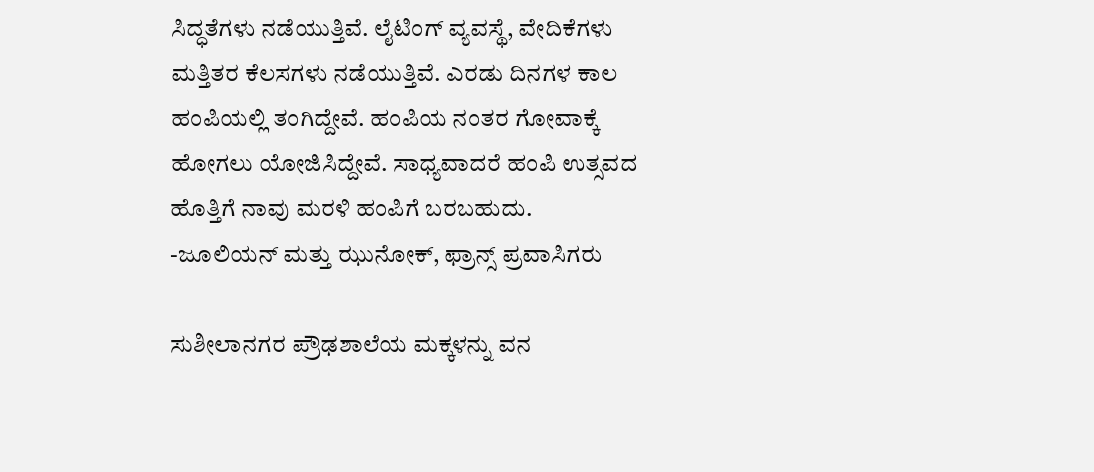ಸಿದ್ಧತೆಗಳು ನಡೆಯುತ್ತಿವೆ. ಲೈಟಿಂಗ್‌ ವ್ಯವಸ್ಥೆ, ವೇದಿಕೆಗಳು ಮತ್ತಿತರ ಕೆಲಸಗಳು ನಡೆಯುತ್ತಿವೆ. ಎರಡು ದಿನಗಳ ಕಾಲ ಹಂಪಿಯಲ್ಲಿ ತಂಗಿದ್ದೇವೆ. ಹಂಪಿಯ ನಂತರ ಗೋವಾಕ್ಕೆ ಹೋಗಲು ಯೋಜಿಸಿದ್ದೇವೆ. ಸಾಧ್ಯವಾದರೆ ಹಂಪಿ ಉತ್ಸವದ ಹೊತ್ತಿಗೆ ನಾವು ಮರಳಿ ಹಂಪಿಗೆ ಬರಬಹುದು.
-ಜೂಲಿಯನ್ ಮತ್ತು ಝುನೋಕ್, ಫ್ರಾನ್ಸ್‌ ಪ್ರವಾಸಿಗರು

ಸುಶೀಲಾನಗರ ಪ್ರೌಢಶಾಲೆಯ ಮಕ್ಕಳನ್ನು ವನ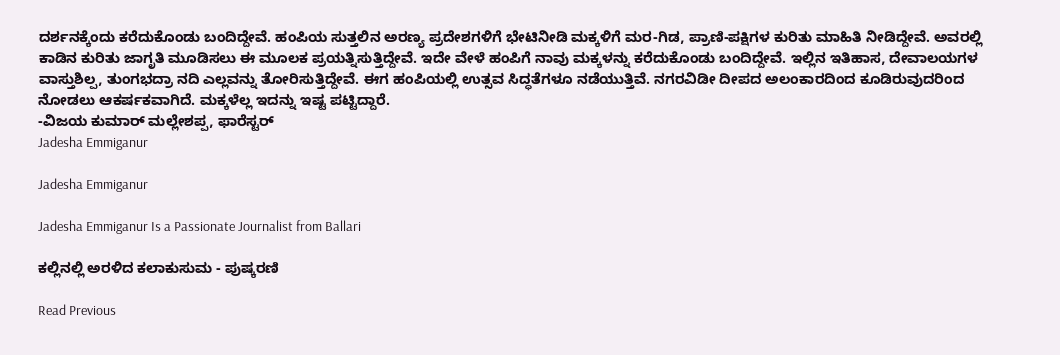ದರ್ಶನಕ್ಕೆಂದು ಕರೆದುಕೊಂಡು ಬಂದಿದ್ದೇವೆ. ಹಂಪಿಯ ಸುತ್ತಲಿನ ಅರಣ್ಯ ಪ್ರದೇಶಗಳಿಗೆ ಭೇಟಿನೀಡಿ ಮಕ್ಕಳಿಗೆ ಮರ-ಗಿಡ, ಪ್ರಾಣಿ-ಪಕ್ಷಿಗಳ ಕುರಿತು ಮಾಹಿತಿ ನೀಡಿದ್ದೇವೆ. ಅವರಲ್ಲಿ ಕಾಡಿನ ಕುರಿತು ಜಾಗೃತಿ ಮೂಡಿಸಲು ಈ ಮೂಲಕ ಪ್ರಯತ್ನಿಸುತ್ತಿದ್ದೇವೆ. ಇದೇ ವೇಳೆ ಹಂಪಿಗೆ ನಾವು ಮಕ್ಕಳನ್ನು ಕರೆದುಕೊಂಡು ಬಂದಿದ್ದೇವೆ. ಇಲ್ಲಿನ ಇತಿಹಾಸ, ದೇವಾಲಯಗಳ ವಾಸ್ತುಶಿಲ್ಪ, ತುಂಗಭದ್ರಾ ನದಿ ಎಲ್ಲವನ್ನು ತೋರಿಸುತ್ತಿದ್ದೇವೆ. ಈಗ ಹಂಪಿಯಲ್ಲಿ ಉತ್ಸವ ಸಿದ್ಧತೆಗಳೂ ನಡೆಯುತ್ತಿವೆ. ನಗರವಿಡೀ ದೀಪದ ಅಲಂಕಾರದಿಂದ ಕೂಡಿರುವುದರಿಂದ ನೋಡಲು ಆಕರ್ಷಕವಾಗಿದೆ. ಮಕ್ಕಳೆಲ್ಲ ಇದನ್ನು ಇಷ್ಟ ಪಟ್ಟಿದ್ದಾರೆ.
-ವಿಜಯ ಕುಮಾರ್‌ ಮಲ್ಲೇಶಪ್ಪ, ಫಾರೆಸ್ಟರ್‌
Jadesha Emmiganur

Jadesha Emmiganur

Jadesha Emmiganur Is a Passionate Journalist from Ballari

ಕಲ್ಲಿನಲ್ಲಿ ಅರಳಿದ ಕಲಾಕುಸುಮ - ಪುಷ್ಕರಣಿ

Read Previous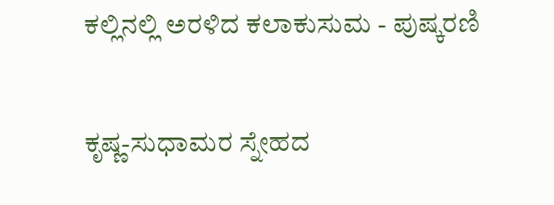ಕಲ್ಲಿನಲ್ಲಿ ಅರಳಿದ ಕಲಾಕುಸುಮ - ಪುಷ್ಕರಣಿ

ಕೃಷ್ಣ-ಸುಧಾಮರ ಸ್ನೇಹದ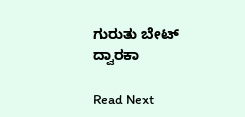ಗುರುತು ಬೇಟ್ ದ್ವಾರಕಾ

Read Next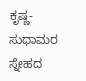ಕೃಷ್ಣ-ಸುಧಾಮರ ಸ್ನೇಹದ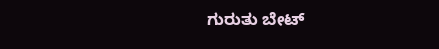ಗುರುತು ಬೇಟ್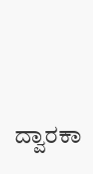ದ್ವಾರಕಾ